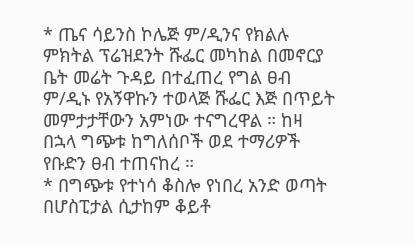* ጤና ሳይንስ ኮሌጅ ም/ዲንና የክልሉ ምክትል ፕሬዝደንት ሹፌር መካከል በመኖርያ ቤት መሬት ጉዳይ በተፈጠረ የግል ፀብ ም/ዲኑ የአኝዋኩን ተወላጅ ሹፌር እጅ በጥይት መምታታቸውን አምነው ተናግረዋል ። ከዛ በኋላ ግጭቱ ከግለሰቦች ወደ ተማሪዎች የቡድን ፀብ ተጠናከረ ።
* በግጭቱ የተነሳ ቆስሎ የነበረ አንድ ወጣት በሆስፒታል ሲታከም ቆይቶ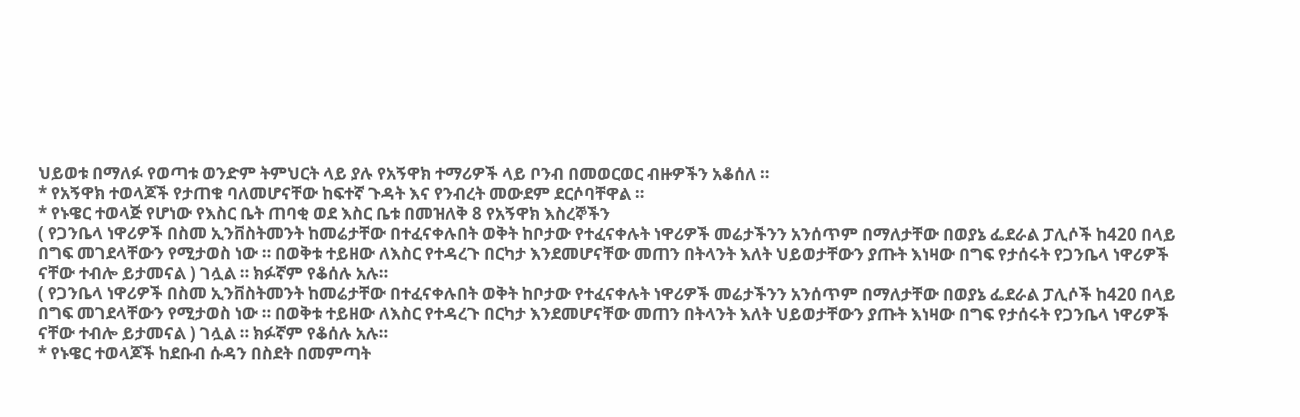ህይወቱ በማለፉ የወጣቱ ወንድም ትምህርት ላይ ያሉ የአኝዋክ ተማሪዎች ላይ ቦንብ በመወርወር ብዙዎችን አቆሰለ ።
* የአኝዋክ ተወላጆች የታጠቁ ባለመሆናቸው ከፍተኛ ጉዳት እና የንብረት መውደም ደርሶባቸዋል ።
* የኑዌር ተወላጅ የሆነው የእስር ቤት ጠባቂ ወደ እስር ቤቱ በመዝለቅ 8 የአኝዋክ እስረኞችን
( የጋንቤላ ነዋሪዎች በስመ ኢንቨስትመንት ከመሬታቸው በተፈናቀሉበት ወቅት ከቦታው የተፈናቀሉት ነዋሪዎች መሬታችንን አንሰጥም በማለታቸው በወያኔ ፌደራል ፓሊሶች ከ420 በላይ በግፍ መገደላቸውን የሚታወስ ነው ። በወቅቱ ተይዘው ለእስር የተዳረጉ በርካታ እንደመሆናቸው መጠን በትላንት እለት ህይወታቸውን ያጡት እነዛው በግፍ የታሰሩት የጋንቤላ ነዋሪዎች ናቸው ተብሎ ይታመናል ) ገሏል ። ክፉኛም የቆሰሉ አሉ።
( የጋንቤላ ነዋሪዎች በስመ ኢንቨስትመንት ከመሬታቸው በተፈናቀሉበት ወቅት ከቦታው የተፈናቀሉት ነዋሪዎች መሬታችንን አንሰጥም በማለታቸው በወያኔ ፌደራል ፓሊሶች ከ420 በላይ በግፍ መገደላቸውን የሚታወስ ነው ። በወቅቱ ተይዘው ለእስር የተዳረጉ በርካታ እንደመሆናቸው መጠን በትላንት እለት ህይወታቸውን ያጡት እነዛው በግፍ የታሰሩት የጋንቤላ ነዋሪዎች ናቸው ተብሎ ይታመናል ) ገሏል ። ክፉኛም የቆሰሉ አሉ።
* የኑዌር ተወላጆች ከደቡብ ሱዳን በስደት በመምጣት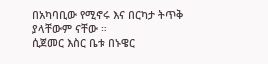በአካባቢው የሚኖሩ እና በርካታ ትጥቅ ያላቸውም ናቸው ።
ሲጀመር እስር ቤቱ በኑዌር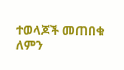ተወላጆች መጠበቁ ለምን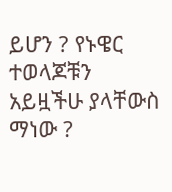ይሆን ? የኑዌር ተወላጆቹን አይዟችሁ ያላቸውስ ማነው ?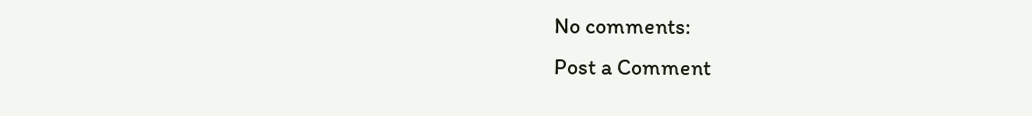No comments:
Post a Comment